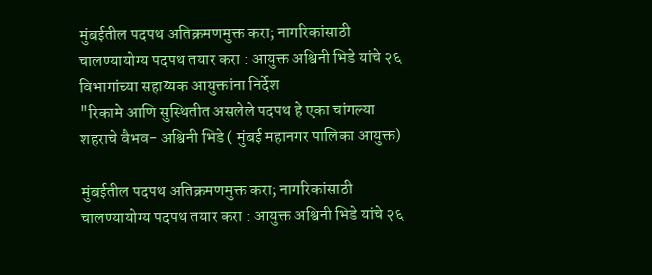मुंबईतील पदपथ अतिक्रमणमुक्त करा; नागरिकांसाठी चालण्यायोग्य पदपथ तयार करा : आयुक्त अश्विनी भिडे यांचे २६ विभागांच्या सहाय्यक आयुक्तांना निर्देश
"रिकामे आणि सुस्थितीत असलेले पदपथ हे एका चांगल्या शहराचे वैभव- अश्विनी भिडे ( मुंबई महानगर पालिका आयुक्त)

मुंबईतील पदपथ अतिक्रमणमुक्त करा; नागरिकांसाठी चालण्यायोग्य पदपथ तयार करा : आयुक्त अश्विनी भिडे यांचे २६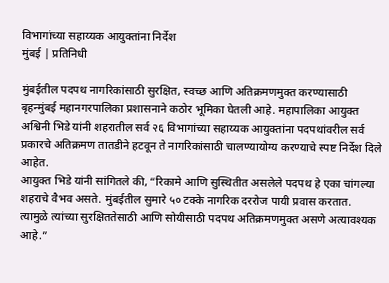विभागांच्या सहाय्यक आयुक्तांना निर्देश
मुंबई | प्रतिनिधी

मुंबईतील पदपथ नागरिकांसाठी सुरक्षित, स्वच्छ आणि अतिक्रमणमुक्त करण्यासाठी बृहन्मुंबई महानगरपालिका प्रशासनाने कठोर भूमिका घेतली आहे. महापालिका आयुक्त अश्विनी भिडे यांनी शहरातील सर्व २६ विभागांच्या सहाय्यक आयुक्तांना पदपथांवरील सर्व प्रकारचे अतिक्रमण तातडीने हटवून ते नागरिकांसाठी चालण्यायोग्य करण्याचे स्पष्ट निर्देश दिले आहेत.
आयुक्त भिडे यांनी सांगितले की, “रिकामे आणि सुस्थितीत असलेले पदपथ हे एका चांगल्या शहराचे वैभव असते. मुंबईतील सुमारे ५० टक्के नागरिक दररोज पायी प्रवास करतात. त्यामुळे त्यांच्या सुरक्षिततेसाठी आणि सोयीसाठी पदपथ अतिक्रमणमुक्त असणे अत्यावश्यक आहे.”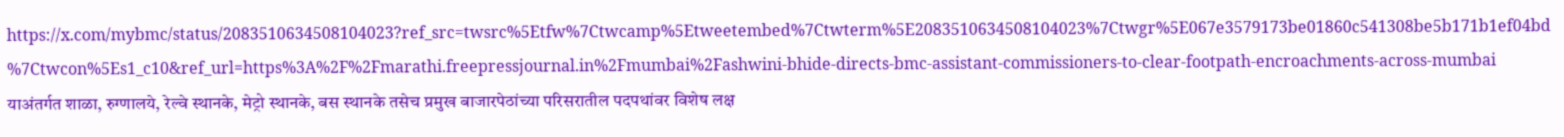https://x.com/mybmc/status/2083510634508104023?ref_src=twsrc%5Etfw%7Ctwcamp%5Etweetembed%7Ctwterm%5E2083510634508104023%7Ctwgr%5E067e3579173be01860c541308be5b171b1ef04bd%7Ctwcon%5Es1_c10&ref_url=https%3A%2F%2Fmarathi.freepressjournal.in%2Fmumbai%2Fashwini-bhide-directs-bmc-assistant-commissioners-to-clear-footpath-encroachments-across-mumbai
याअंतर्गत शाळा, रुग्णालये, रेल्वे स्थानके, मेट्रो स्थानके, बस स्थानके तसेच प्रमुख बाजारपेठांच्या परिसरातील पदपथांवर विशेष लक्ष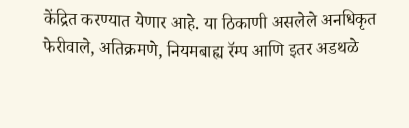केंद्रित करण्यात येणार आहे. या ठिकाणी असलेले अनधिकृत फेरीवाले, अतिक्रमणे, नियमबाह्य रॅम्प आणि इतर अडथळे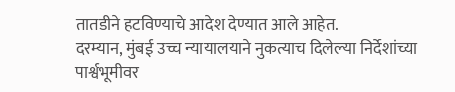तातडीने हटविण्याचे आदेश देण्यात आले आहेत.
दरम्यान, मुंबई उच्च न्यायालयाने नुकत्याच दिलेल्या निर्देशांच्या पार्श्वभूमीवर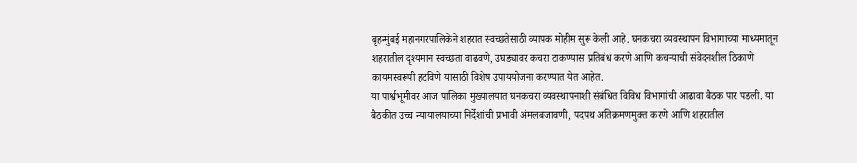बृहन्मुंबई महानगरपालिकेने शहरात स्वच्छतेसाठी व्यापक मोहीम सुरू केली आहे. घनकचरा व्यवस्थापन विभागाच्या माध्यमातून शहरातील दृश्यमान स्वच्छता वाढवणे, उघड्यावर कचरा टाकण्यास प्रतिबंध करणे आणि कचऱ्याची संवेदनशील ठिकाणे कायमस्वरूपी हटविणे यासाठी विशेष उपाययोजना करण्यात येत आहेत.
या पार्श्वभूमीवर आज पालिका मुख्यालयात घनकचरा व्यवस्थापनाशी संबंधित विविध विभागांची आढावा बैठक पार पडली. या बैठकीत उच्च न्यायालयाच्या निर्देशांची प्रभावी अंमलबजावणी, पदपथ अतिक्रमणमुक्त करणे आणि शहरातील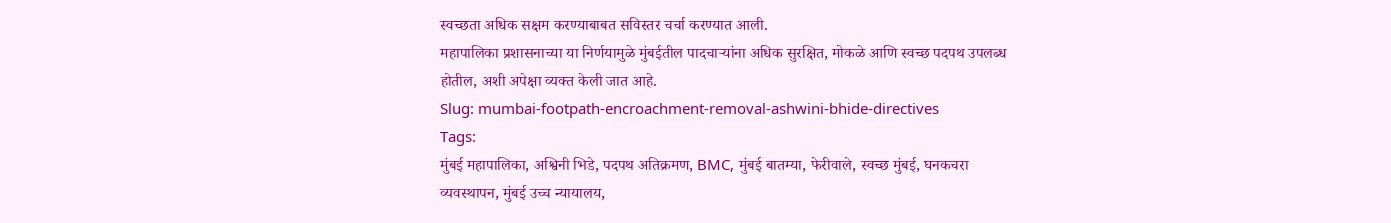स्वच्छता अधिक सक्षम करण्याबाबत सविस्तर चर्चा करण्यात आली.
महापालिका प्रशासनाच्या या निर्णयामुळे मुंबईतील पादचाऱ्यांना अधिक सुरक्षित, मोकळे आणि स्वच्छ पदपथ उपलब्ध होतील, अशी अपेक्षा व्यक्त केली जात आहे.
Slug: mumbai-footpath-encroachment-removal-ashwini-bhide-directives
Tags:
मुंबई महापालिका, अश्विनी भिडे, पदपथ अतिक्रमण, BMC, मुंबई बातम्या, फेरीवाले, स्वच्छ मुंबई, घनकचरा व्यवस्थापन, मुंबई उच्च न्यायालय,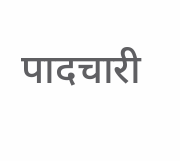पादचारी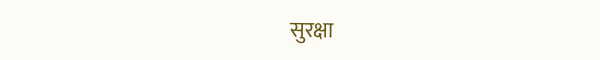सुरक्षा